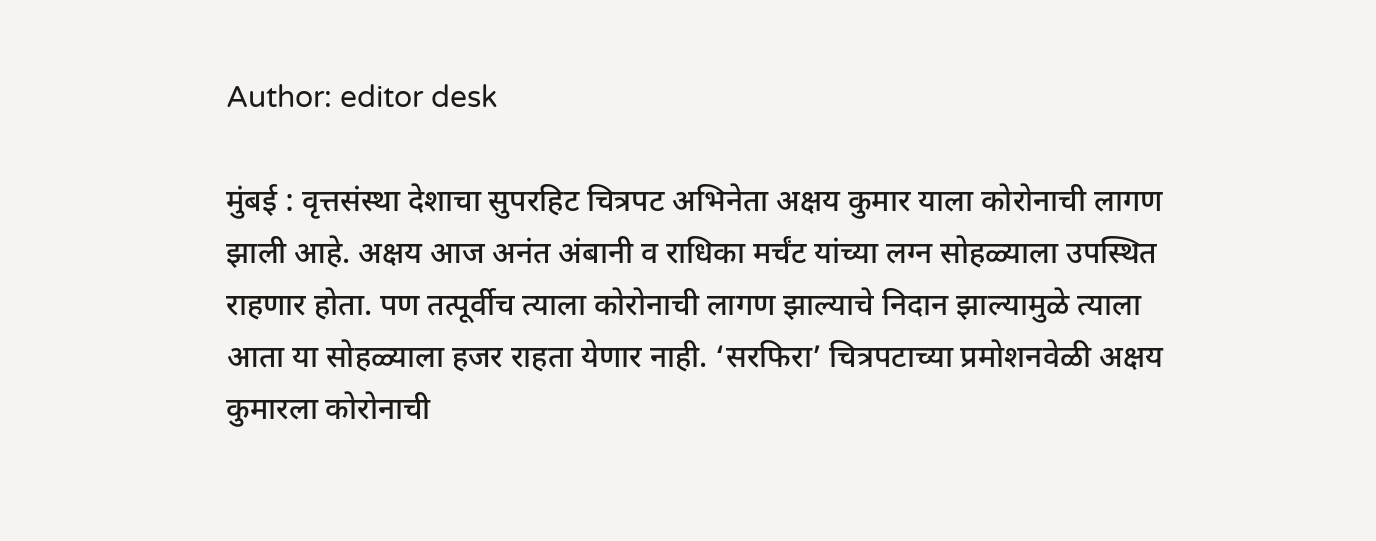Author: editor desk

मुंबई : वृत्तसंस्था देशाचा सुपरहिट चित्रपट अभिनेता अक्षय कुमार याला कोरोनाची लागण झाली आहे. अक्षय आज अनंत अंबानी व राधिका मर्चंट यांच्या लग्न सोहळ्याला उपस्थित राहणार होता. पण तत्पूर्वीच त्याला कोरोनाची लागण झाल्याचे निदान झाल्यामुळे त्याला आता या सोहळ्याला हजर राहता येणार नाही. ‘सरफिरा’ चित्रपटाच्या प्रमोशनवेळी अक्षय कुमारला कोरोनाची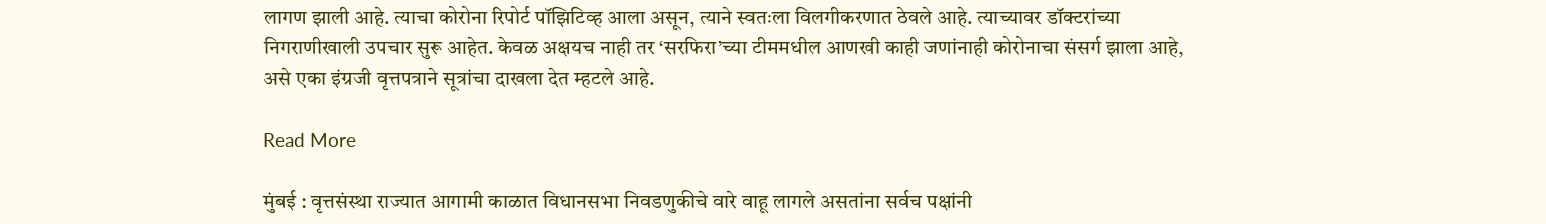लागण झाली आहे. त्याचा कोरोना रिपोर्ट पॉझिटिव्ह आला असून, त्याने स्वतःला विलगीकरणात ठेवले आहे. त्याच्यावर डॉक्टरांच्या निगराणीखाली उपचार सुरू आहेत. केवळ अक्षयच नाही तर ‘सरफिरा’च्या टीममधील आणखी काही जणांनाही कोरोनाचा संसर्ग झाला आहे, असे एका इंग्रजी वृत्तपत्राने सूत्रांचा दाखला देत म्हटले आहे.

Read More

मुंबई : वृत्तसंस्था राज्यात आगामी काळात विधानसभा निवडणुकीचे वारे वाहू लागले असतांना सर्वच पक्षांनी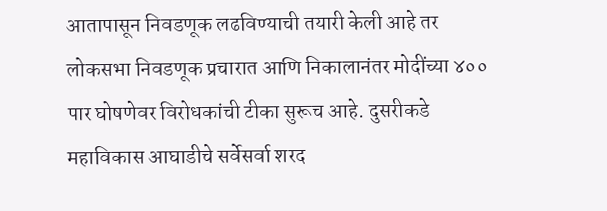आतापासून निवडणूक लढविण्याची तयारी केली आहे तर लोकसभा निवडणूक प्रचारात आणि निकालानंतर मोदींच्या ४०० पार घोषणेवर विरोधकांची टीका सुरूच आहे. दुसरीकडे महाविकास आघाडीचे सर्वेसर्वा शरद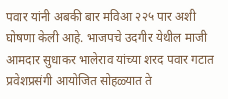पवार यांनी अबकी बार मविआ २२५ पार अशी घोषणा केली आहे. भाजपचे उदगीर येथील माजी आमदार सुधाकर भालेराव यांच्या शरद पवार गटात प्रवेशप्रसंगी आयोजित सोहळ्यात ते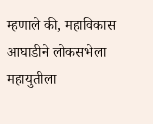म्हणाले की, महाविकास आघाडीने लोकसभेला महायुतीला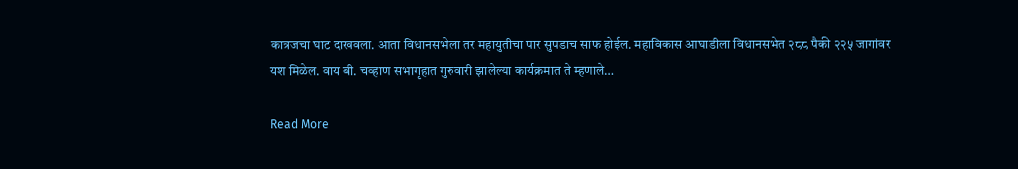कात्रजचा घाट दाखवला. आता विधानसभेला तर महायुतीचा पार सुपडाच साफ होईल. महाविकास आघाडीला विधानसभेत २८८ पैकी २२५ जागांवर यश मिळेल. वाय बी. चव्हाण सभागृहात गुरुवारी झालेल्या कार्यक्रमात ते म्हणाले…

Read More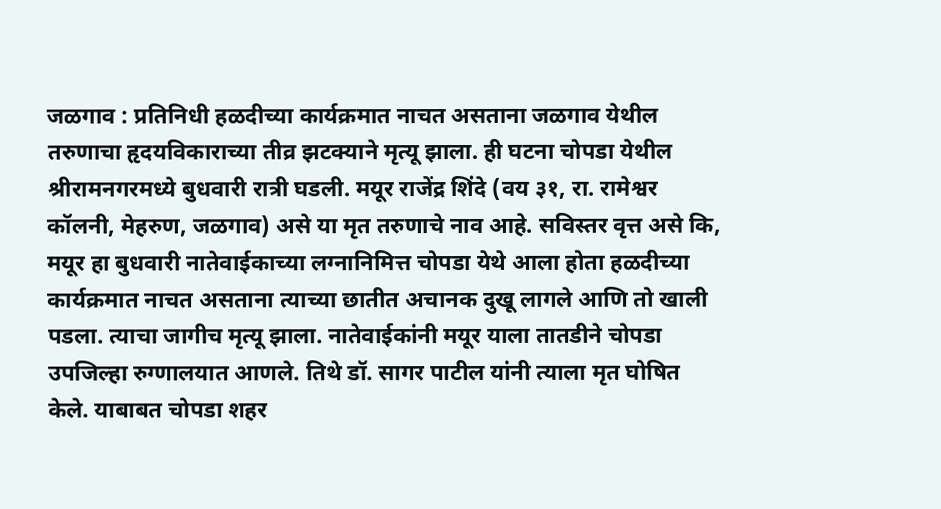जळगाव : प्रतिनिधी हळदीच्या कार्यक्रमात नाचत असताना जळगाव येथील तरुणाचा हृदयविकाराच्या तीव्र झटक्याने मृत्यू झाला. ही घटना चोपडा येथील श्रीरामनगरमध्ये बुधवारी रात्री घडली. मयूर राजेंद्र शिंदे (वय ३१, रा. रामेश्वर कॉलनी, मेहरुण, जळगाव) असे या मृत तरुणाचे नाव आहे. सविस्तर वृत्त असे कि, मयूर हा बुधवारी नातेवाईकाच्या लग्नानिमित्त चोपडा येथे आला होता हळदीच्या कार्यक्रमात नाचत असताना त्याच्या छातीत अचानक दुखू लागले आणि तो खाली पडला. त्याचा जागीच मृत्यू झाला. नातेवाईकांनी मयूर याला तातडीने चोपडा उपजिल्हा रुग्णालयात आणले. तिथे डॉ. सागर पाटील यांनी त्याला मृत घोषित केले. याबाबत चोपडा शहर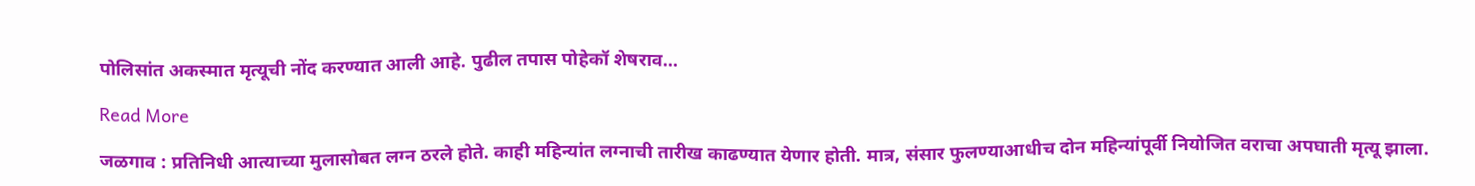पोलिसांत अकस्मात मृत्यूची नोंद करण्यात आली आहे. पुढील तपास पोहेकॉ शेषराव…

Read More

जळगाव : प्रतिनिधी आत्याच्या मुलासोबत लग्न ठरले होते. काही महिन्यांत लग्नाची तारीख काढण्यात येणार होती. मात्र, संसार फुलण्याआधीच दोन महिन्यांपूर्वी नियोजित वराचा अपघाती मृत्यू झाला.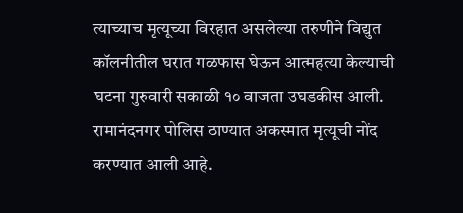त्याच्याच मृत्यूच्या विरहात असलेल्या तरुणीने विद्युत कॉलनीतील घरात गळफास घेऊन आत्महत्या केल्याची घटना गुरुवारी सकाळी १० वाजता उघडकीस आली. रामानंदनगर पोलिस ठाण्यात अकस्मात मृत्यूची नोंद करण्यात आली आहे.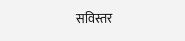सविस्तर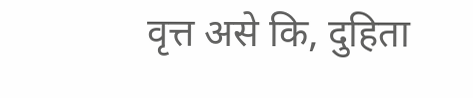वृत्त असे कि, दुहिता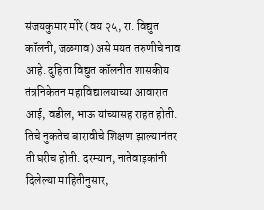संजयकुमार मोरे (वय २५, रा. विद्युत कॉलनी, जळगाव) असे मयत तरुणीचे नाव आहे. दुहिता विद्युत कॉलनीत शासकीय तंत्रनिकेतन महाविद्यालयाच्या आवारात आई, वडील, भाऊ यांच्यासह राहत होती. तिचे नुकतेच बारावीचे शिक्षण झाल्यानंतर ती घरीच होती. दरम्यान, नातेवाइकांनी दिलेल्या माहितीनुसार,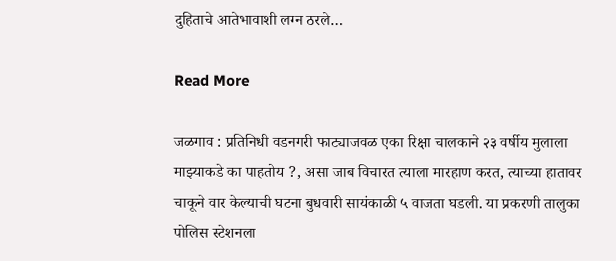दुहिताचे आतेभावाशी लग्न ठरले…

Read More

जळगाव : प्रतिनिधी वडनगरी फाट्याजवळ एका रिक्षा चालकाने २३ वर्षीय मुलाला माझ्याकडे का पाहतोय ?, असा जाब विचारत त्याला मारहाण करत, त्याच्या हातावर चाकूने वार केल्याची घटना बुधवारी सायंकाळी ५ वाजता घडली. या प्रकरणी तालुका पोलिस स्टेशनला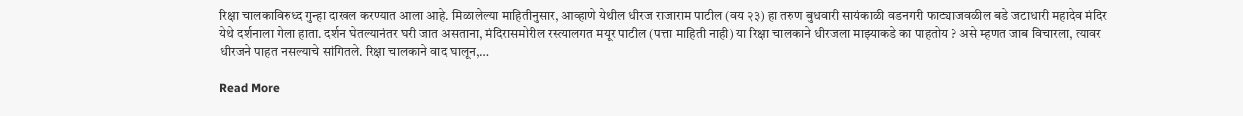रिक्षा चालकाविरुध्द गुन्हा दाखल करण्यात आला आहे. मिळालेल्या माहितीनुसार, आव्हाणे येथील धीरज राजाराम पाटील (वय २३) हा तरुण बुधवारी सायंकाळी वडनगरी फाट्याजवळील बडे जटाधारी महादेव मंदिर येथे दर्शनाला गेला हाता. दर्शन घेतल्यानंतर घरी जात असताना, मंदिरासमोरील रस्त्यालगत मयूर पाटील (पत्ता माहिती नाही) या रिक्षा चालकाने धीरजला माझ्याकडे का पाहतोय ? असे म्हणत जाब विचारला, त्यावर धीरजने पाहत नसल्याचे सांगितले. रिक्षा चालकाने वाद घालून,…

Read More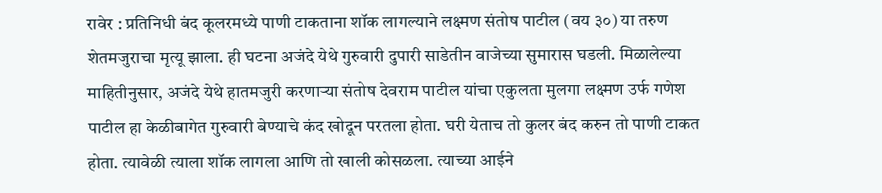रावेर : प्रतिनिधी बंद कूलरमध्ये पाणी टाकताना शॉक लागल्याने लक्ष्मण संतोष पाटील (वय ३०) या तरुण शेतमजुराचा मृत्यू झाला. ही घटना अजंदे येथे गुरुवारी दुपारी साडेतीन वाजेच्या सुमारास घडली. मिळालेल्या माहितीनुसार, अजंदे येथे हातमजुरी करणाऱ्या संतोष देवराम पाटील यांचा एकुलता मुलगा लक्ष्मण उर्फ गणेश पाटील हा केळीबागेत गुरुवारी बेण्याचे कंद खोदून परतला होता. घरी येताच तो कुलर बंद करुन तो पाणी टाकत होता. त्यावेळी त्याला शॉक लागला आणि तो खाली कोसळला. त्याच्या आईने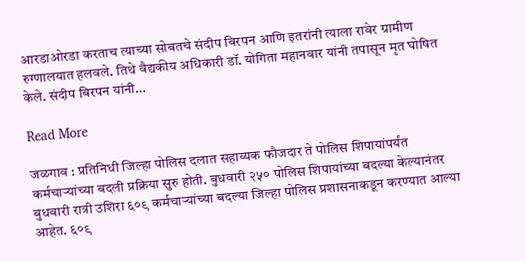आरडाओरडा करताच त्याच्या सोबतचे संदीप बिरपन आणि इतरांनी त्याला रावेर ग्रामीण रुग्णालयात हलवले. तिथे वैद्यकीय अधिकारी डॉ. योगिता महानवार यांनी तपासून मृत घोषित केले. संदीप बिरपन यांनी…

Read More

जळगाव : प्रतिनिधी जिल्हा पोलिस दलात सहाय्यक फौजदार ते पोलिस शिपायांपर्यंत कर्मचाऱ्यांच्या बदली प्रक्रिया सुरु होती. बुधवारी २५० पोलिस शिपायांच्या बदल्या केल्यानंतर बुधवारी रात्री उशिरा ६०९ कर्मचाऱ्यांच्या बदल्या जिल्हा पोलिस प्रशासनाकडून करण्यात आल्या आहेत. ६०९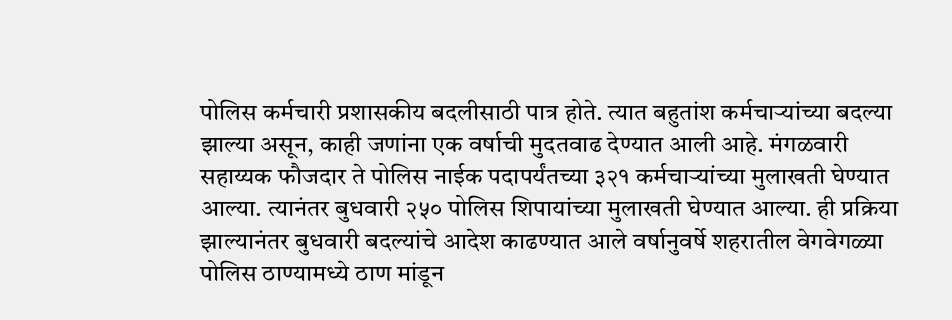पोलिस कर्मचारी प्रशासकीय बदलीसाठी पात्र होते. त्यात बहुतांश कर्मचाऱ्यांच्या बदल्या झाल्या असून, काही जणांना एक वर्षाची मुदतवाढ देण्यात आली आहे. मंगळवारी सहाय्यक फौजदार ते पोलिस नाईक पदापर्यंतच्या ३२१ कर्मचाऱ्यांच्या मुलाखती घेण्यात आल्या. त्यानंतर बुधवारी २५० पोलिस शिपायांच्या मुलाखती घेण्यात आल्या. ही प्रक्रिया झाल्यानंतर बुधवारी बदल्यांचे आदेश काढण्यात आले वर्षानुवर्षे शहरातील वेगवेगळ्या पोलिस ठाण्यामध्ये ठाण मांडून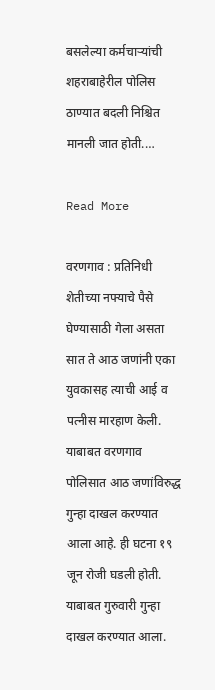बसलेल्या कर्मचाऱ्यांची शहराबाहेरील पोलिस ठाण्यात बदली निश्चित मानली जात होती.…

Read More

वरणगाव : प्रतिनिधी शेतीच्या नफ्याचे पैसे घेण्यासाठी गेला असता सात ते आठ जणांनी एका युवकासह त्याची आई व पत्नीस मारहाण केली. याबाबत वरणगाव पोलिसात आठ जणांविरुद्ध गुन्हा दाखल करण्यात आला आहे. ही घटना १९ जून रोजी घडली होती. याबाबत गुरुवारी गुन्हा दाखल करण्यात आला.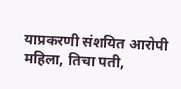याप्रकरणी संशयित आरोपी महिला, तिचा पती,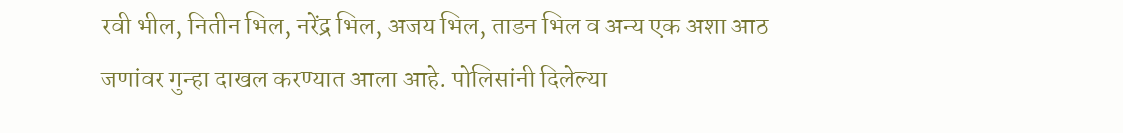रवी भील, नितीन भिल, नरेंद्र भिल, अजय भिल, ताडन भिल व अन्य एक अशा आठ जणांवर गुन्हा दाखल करण्यात आला आहे. पोलिसांनी दिलेल्या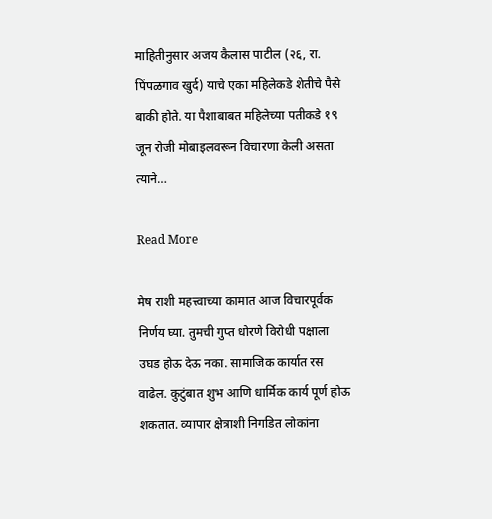माहितीनुसार अजय कैलास पाटील (२६, रा. पिंपळगाव खुर्द) याचे एका महिलेकडे शेतीचे पैसे बाकी होते. या पैशाबाबत महिलेच्या पतीकडे १९ जून रोजी मोबाइलवरून विचारणा केली असता त्याने…

Read More

मेष राशी महत्त्वाच्या कामात आज विचारपूर्वक निर्णय घ्या. तुमची गुप्त धोरणे विरोधी पक्षाला उघड होऊ देऊ नका. सामाजिक कार्यात रस वाढेल. कुटुंबात शुभ आणि धार्मिक कार्य पूर्ण होऊ शकतात. व्यापार क्षेत्राशी निगडित लोकांना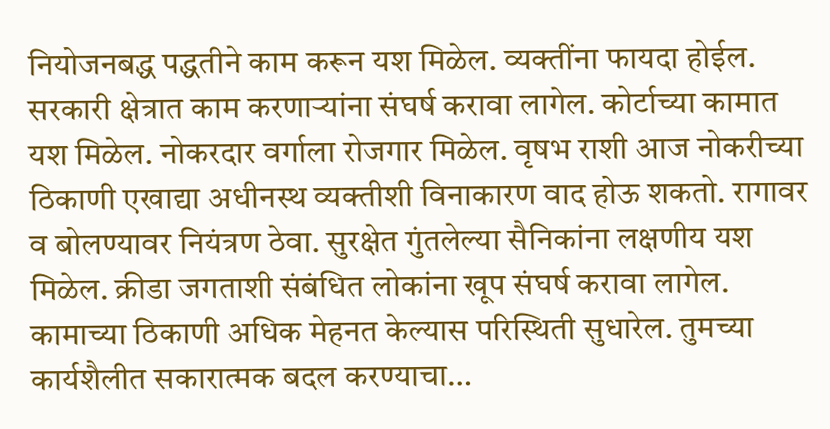नियोजनबद्ध पद्धतीने काम करून यश मिळेल. व्यक्तींना फायदा होईल. सरकारी क्षेत्रात काम करणाऱ्यांना संघर्ष करावा लागेल. कोर्टाच्या कामात यश मिळेल. नोकरदार वर्गाला रोजगार मिळेल. वृषभ राशी आज नोकरीच्या ठिकाणी एखाद्या अधीनस्थ व्यक्तीशी विनाकारण वाद होऊ शकतो. रागावर व बोलण्यावर नियंत्रण ठेवा. सुरक्षेत गुंतलेल्या सैनिकांना लक्षणीय यश मिळेल. क्रीडा जगताशी संबंधित लोकांना खूप संघर्ष करावा लागेल. कामाच्या ठिकाणी अधिक मेहनत केल्यास परिस्थिती सुधारेल. तुमच्या कार्यशैलीत सकारात्मक बदल करण्याचा…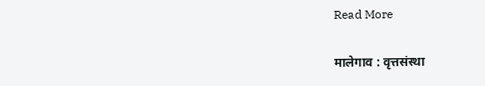Read More

मालेगाव : वृत्तसंस्था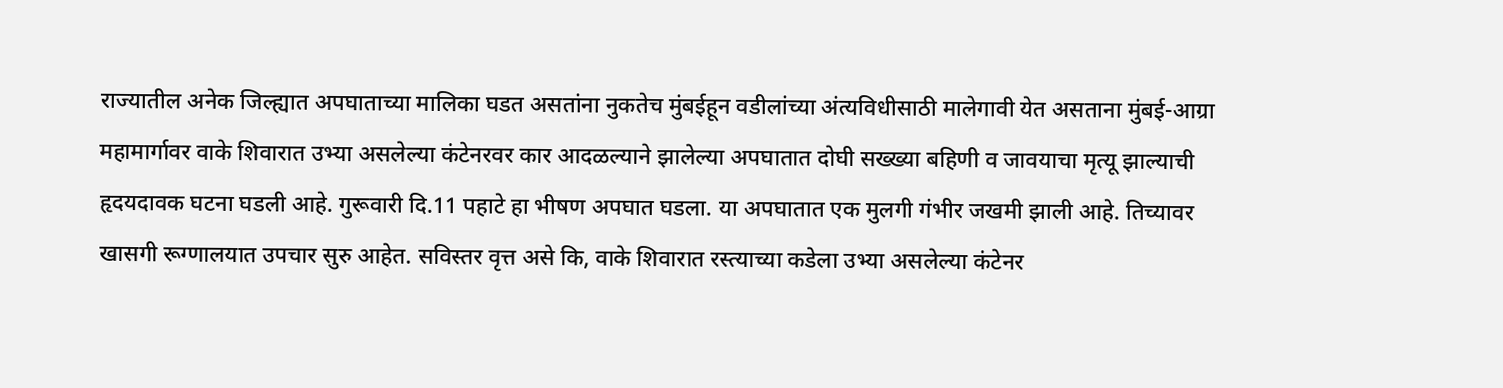राज्यातील अनेक जिल्ह्यात अपघाताच्या मालिका घडत असतांना नुकतेच मुंबईहून वडीलांच्या अंत्यविधीसाठी मालेगावी येत असताना मुंबई-आग्रा महामार्गावर वाके शिवारात उभ्या असलेल्या कंटेनरवर कार आदळल्याने झालेल्या अपघातात दोघी सख्ख्या बहिणी व जावयाचा मृत्यू झाल्याची हृदयदावक घटना घडली आहे. गुरूवारी दि.11 पहाटे हा भीषण अपघात घडला. या अपघातात एक मुलगी गंभीर जखमी झाली आहे. तिच्यावर खासगी रूग्णालयात उपचार सुरु आहेत. सविस्तर वृत्त असे कि, वाके शिवारात रस्त्याच्या कडेला उभ्या असलेल्या कंटेनर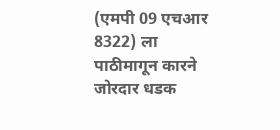(एमपी 09 एचआर 8322) ला पाठीमागून कारने जोरदार धडक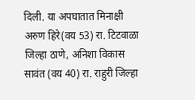दिली. या अपघातात मिनाक्षी अरुण हिरे(वय 53) रा. टिटवाळा जिल्हा ठाणे, अनिशा विकास सावंत (वय 40) रा. राहुरी जिल्हा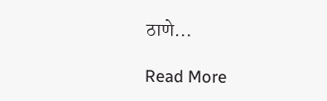ठाणे…

Read More